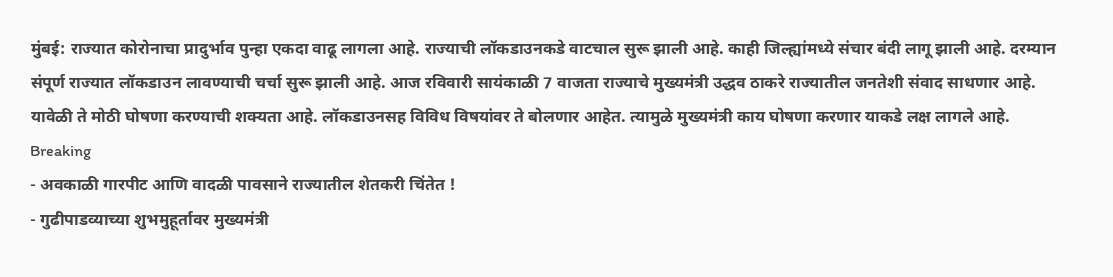मुंबई: राज्यात कोरोनाचा प्रादुर्भाव पुन्हा एकदा वाढू लागला आहे. राज्याची लॉकडाउनकडे वाटचाल सुरू झाली आहे. काही जिल्ह्यांमध्ये संचार बंदी लागू झाली आहे. दरम्यान संपूर्ण राज्यात लॉकडाउन लावण्याची चर्चा सुरू झाली आहे. आज रविवारी सायंकाळी 7 वाजता राज्याचे मुख्यमंत्री उद्धव ठाकरे राज्यातील जनतेशी संवाद साधणार आहे. यावेळी ते मोठी घोषणा करण्याची शक्यता आहे. लॉकडाउनसह विविध विषयांवर ते बोलणार आहेत. त्यामुळे मुख्यमंत्री काय घोषणा करणार याकडे लक्ष लागले आहे.
Breaking
- अवकाळी गारपीट आणि वादळी पावसाने राज्यातील शेतकरी चिंतेत !
- गुढीपाडव्याच्या शुभमुहूर्तावर मुख्यमंत्री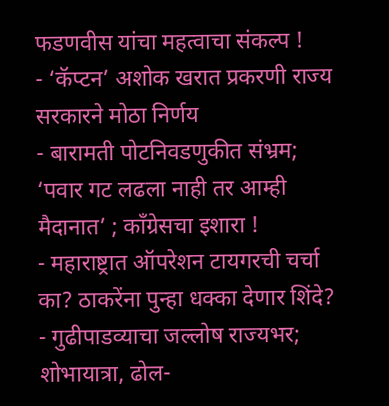फडणवीस यांचा महत्वाचा संकल्प !
- ‘कॅप्टन’ अशोक खरात प्रकरणी राज्य सरकारने मोठा निर्णय
- बारामती पोटनिवडणुकीत संभ्रम; ‘पवार गट लढला नाही तर आम्ही मैदानात’ ; काँग्रेसचा इशारा !
- महाराष्ट्रात ऑपरेशन टायगरची चर्चा का? ठाकरेंना पुन्हा धक्का देणार शिंदे?
- गुढीपाडव्याचा जल्लोष राज्यभर; शोभायात्रा, ढोल-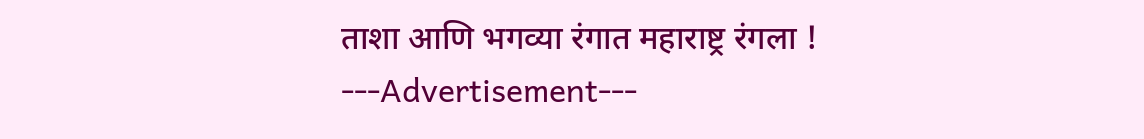ताशा आणि भगव्या रंगात महाराष्ट्र रंगला !
---Advertisement---